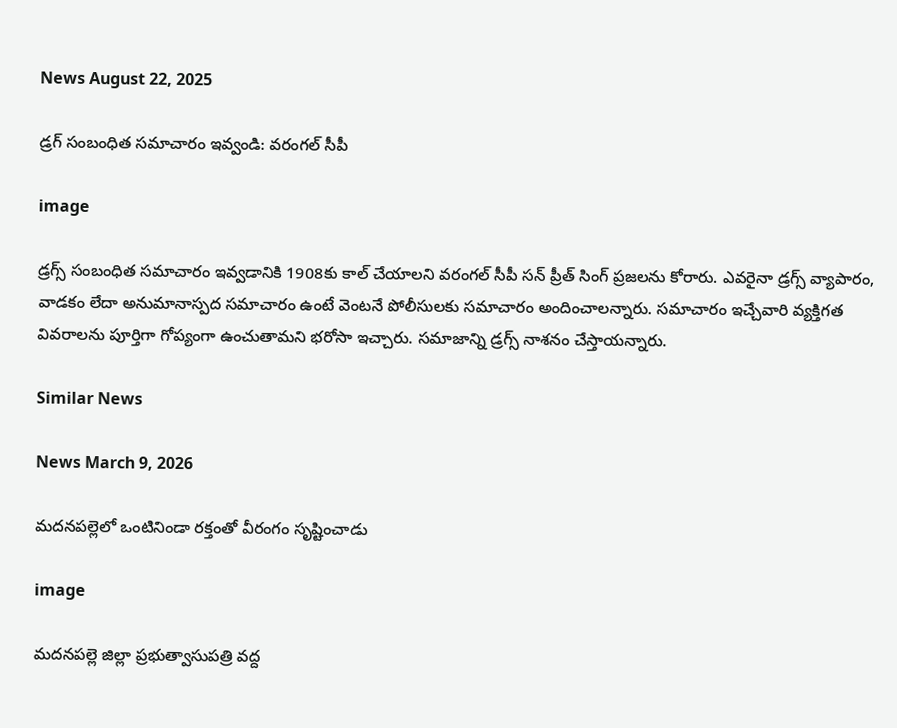News August 22, 2025

డ్రగ్ సంబంధిత సమాచారం ఇవ్వండి: వరంగల్ సీపీ

image

డ్రగ్స్ సంబంధిత సమాచారం ఇవ్వడానికి 1908కు కాల్ చేయాలని వరంగల్ సీపీ సన్ ప్రీత్ సింగ్ ప్రజలను కోరారు. ఎవరైనా డ్రగ్స్ వ్యాపారం, వాడకం లేదా అనుమానాస్పద సమాచారం ఉంటే వెంటనే పోలీసులకు సమాచారం అందించాలన్నారు. సమాచారం ఇచ్చేవారి వ్యక్తిగత వివరాలను పూర్తిగా గోప్యంగా ఉంచుతామని భరోసా ఇచ్చారు. సమాజాన్ని డ్రగ్స్ నాశనం చేస్తాయన్నారు.

Similar News

News March 9, 2026

మదనపల్లెలో ఒంటినిండా రక్తంతో వీరంగం సృష్టించాడు

image

మదనపల్లె జిల్లా ప్రభుత్వాసుపత్రి వద్ద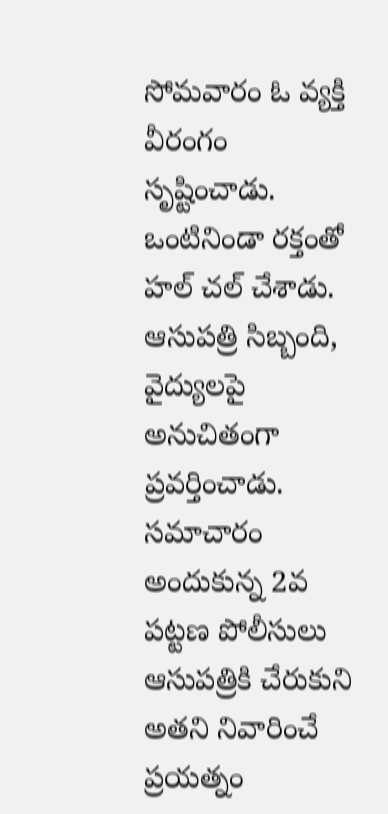సోమవారం ఓ వ్యక్తి వీరంగం సృష్టించాడు. ఒంటినిండా రక్తంతో హల్ చల్ చేశాడు. ఆసుపత్రి సిబ్బంది, వైద్యులపై అనుచితంగా ప్రవర్తించాడు. సమాచారం అందుకున్న 2వ పట్టణ పోలీసులు ఆసుపత్రికి చేరుకుని అతని నివారించే ప్రయత్నం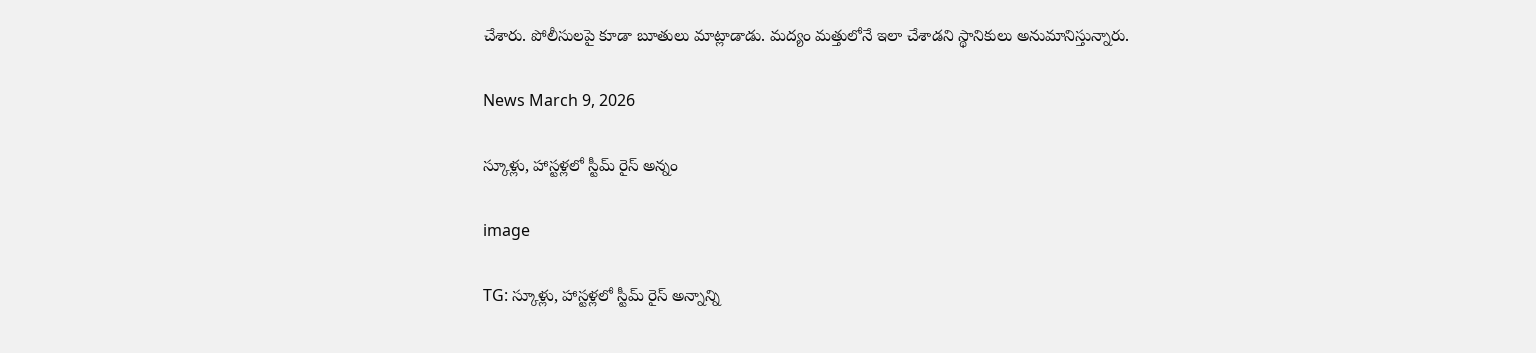చేశారు. పోలీసులపై కూడా బూతులు మాట్లాడాడు. మద్యం మత్తులోనే ఇలా చేశాడని స్థానికులు అనుమానిస్తున్నారు.

News March 9, 2026

స్కూళ్లు, హాస్టళ్లలో స్టీమ్ రైస్ అన్నం

image

TG: స్కూళ్లు, హాస్టళ్లలో స్టీమ్ రైస్ అన్నాన్ని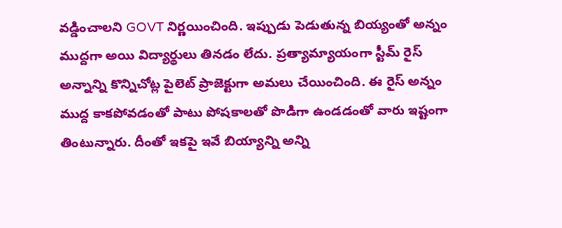వడ్డించాలని GOVT నిర్ణయించింది. ఇప్పుడు పెడుతున్న బియ్యంతో అన్నం ముద్దగా అయి విద్యార్థులు తినడం లేదు. ప్రత్యామ్యాయంగా స్టీమ్ రైస్ అన్నాన్ని కొన్నిచోట్ల పైలెట్ ప్రాజెక్టుగా అమలు చేయించింది. ఈ రైస్ అన్నం ముద్ద కాకపోవడంతో పాటు పోషకాలతో పొడిగా ఉండడంతో వారు ఇష్టంగా తింటున్నారు. దీంతో ఇకపై ఇవే బియ్యాన్ని అన్ని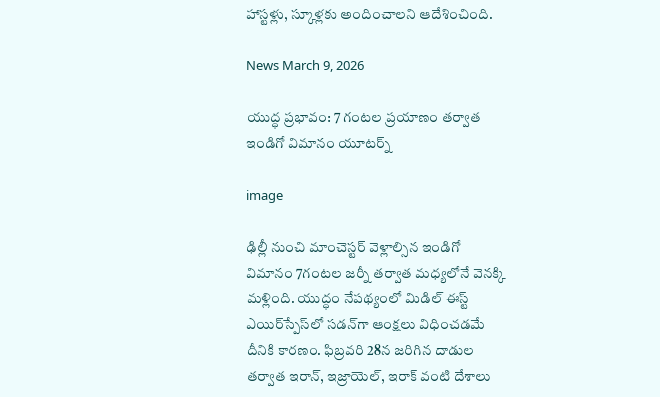హాస్టళ్లు, స్కూళ్లకు అందించాలని ఆదేశించింది.

News March 9, 2026

యుద్ధ ప్రభావం: 7 గంటల ప్రయాణం తర్వాత ఇండిగో విమానం యూటర్న్

image

ఢిల్లీ నుంచి మాంచెస్టర్ వెళ్లాల్సిన ఇండిగో విమానం 7గంటల జర్నీ తర్వాత మధ్యలోనే వెనక్కి మళ్లింది. యుద్ధం నేపథ్యంలో మిడిల్ ఈస్ట్ ఎయిర్‌స్పేస్‌లో సడన్‌గా ఆంక్షలు విధించడమే దీనికి కారణం. ఫిబ్రవరి 28న జరిగిన దాడుల తర్వాత ఇరాన్, ఇజ్రాయెల్, ఇరాక్ వంటి దేశాలు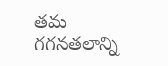తమ గగనతలాన్ని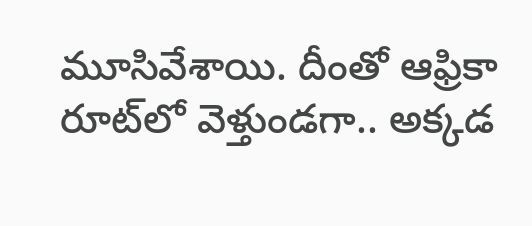మూసివేశాయి. దీంతో ఆఫ్రికా రూట్‌లో వెళ్తుండగా.. అక్కడ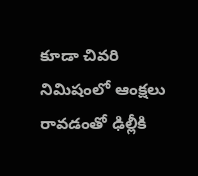కూడా చివరి నిమిషంలో ఆంక్షలు రావడంతో ఢిల్లీకి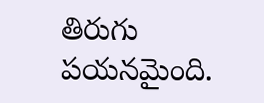తిరుగు పయనమైంది.